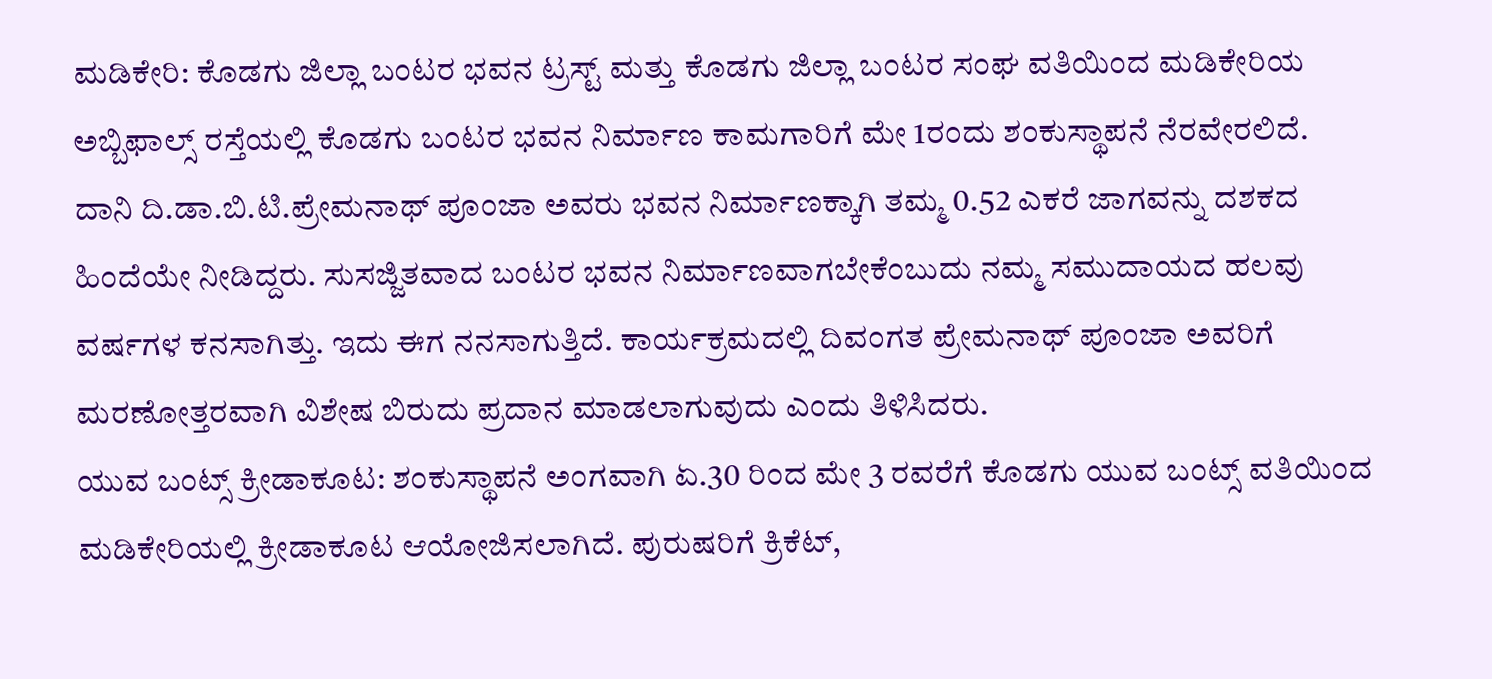ಮಡಿಕೇರಿ: ಕೊಡಗು ಜಿಲ್ಲಾ ಬಂಟರ ಭವನ ಟ್ರಸ್ಟ್ ಮತ್ತು ಕೊಡಗು ಜಿಲ್ಲಾ ಬಂಟರ ಸಂಘ ವತಿಯಿಂದ ಮಡಿಕೇರಿಯ ಅಬ್ಬಿಫಾಲ್ಸ್ ರಸ್ತೆಯಲ್ಲಿ ಕೊಡಗು ಬಂಟರ ಭವನ ನಿರ್ಮಾಣ ಕಾಮಗಾರಿಗೆ ಮೇ 1ರಂದು ಶಂಕುಸ್ಥಾಪನೆ ನೆರವೇರಲಿದೆ.
ದಾನಿ ದಿ.ಡಾ.ಬಿ.ಟಿ.ಪ್ರೇಮನಾಥ್ ಪೂಂಜಾ ಅವರು ಭವನ ನಿರ್ಮಾಣಕ್ಕಾಗಿ ತಮ್ಮ 0.52 ಎಕರೆ ಜಾಗವನ್ನು ದಶಕದ ಹಿಂದೆಯೇ ನೀಡಿದ್ದರು. ಸುಸಜ್ಜಿತವಾದ ಬಂಟರ ಭವನ ನಿರ್ಮಾಣವಾಗಬೇಕೆಂಬುದು ನಮ್ಮ ಸಮುದಾಯದ ಹಲವು ವರ್ಷಗಳ ಕನಸಾಗಿತ್ತು. ಇದು ಈಗ ನನಸಾಗುತ್ತಿದೆ. ಕಾರ್ಯಕ್ರಮದಲ್ಲಿ ದಿವಂಗತ ಪ್ರೇಮನಾಥ್ ಪೂಂಜಾ ಅವರಿಗೆ ಮರಣೋತ್ತರವಾಗಿ ವಿಶೇಷ ಬಿರುದು ಪ್ರದಾನ ಮಾಡಲಾಗುವುದು ಎಂದು ತಿಳಿಸಿದರು.
ಯುವ ಬಂಟ್ಸ್ ಕ್ರೀಡಾಕೂಟ: ಶಂಕುಸ್ಥಾಪನೆ ಅಂಗವಾಗಿ ಏ.30 ರಿಂದ ಮೇ 3 ರವರೆಗೆ ಕೊಡಗು ಯುವ ಬಂಟ್ಸ್ ವತಿಯಿಂದ ಮಡಿಕೇರಿಯಲ್ಲಿ ಕ್ರೀಡಾಕೂಟ ಆಯೋಜಿಸಲಾಗಿದೆ. ಪುರುಷರಿಗೆ ಕ್ರಿಕೆಟ್,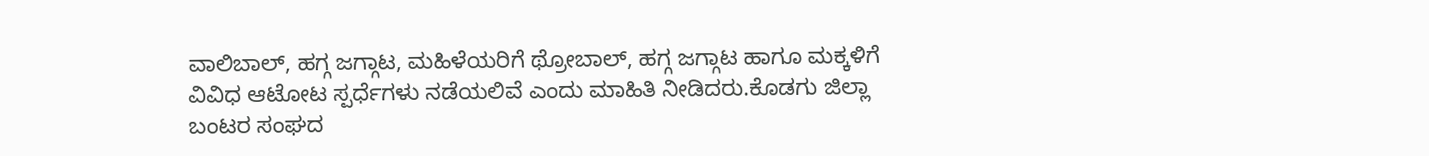ವಾಲಿಬಾಲ್, ಹಗ್ಗ ಜಗ್ಗಾಟ, ಮಹಿಳೆಯರಿಗೆ ಥ್ರೋಬಾಲ್, ಹಗ್ಗ ಜಗ್ಗಾಟ ಹಾಗೂ ಮಕ್ಕಳಿಗೆ ವಿವಿಧ ಆಟೋಟ ಸ್ಪರ್ಧೆಗಳು ನಡೆಯಲಿವೆ ಎಂದು ಮಾಹಿತಿ ನೀಡಿದರು.ಕೊಡಗು ಜಿಲ್ಲಾ ಬಂಟರ ಸಂಘದ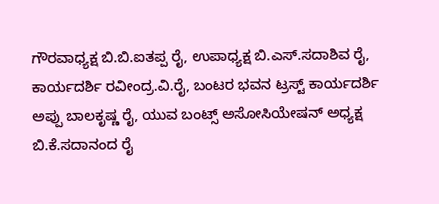ಗೌರವಾಧ್ಯಕ್ಷ ಬಿ.ಬಿ.ಐತಪ್ಪ ರೈ, ಉಪಾಧ್ಯಕ್ಷ ಬಿ.ಎಸ್.ಸದಾಶಿವ ರೈ, ಕಾರ್ಯದರ್ಶಿ ರವೀಂದ್ರ.ವಿ.ರೈ, ಬಂಟರ ಭವನ ಟ್ರಸ್ಟ್ ಕಾರ್ಯದರ್ಶಿ ಅಪ್ಪು ಬಾಲಕೃಷ್ಣ ರೈ, ಯುವ ಬಂಟ್ಸ್ ಅಸೋಸಿಯೇಷನ್ ಅಧ್ಯಕ್ಷ ಬಿ.ಕೆ.ಸದಾನಂದ ರೈ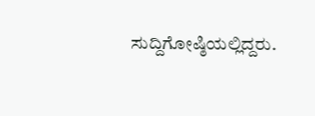ಸುದ್ದಿಗೋಷ್ಠಿಯಲ್ಲಿದ್ದರು.